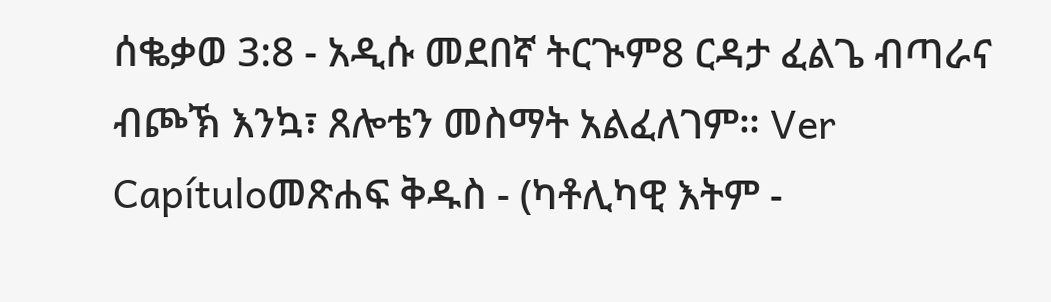ሰቈቃወ 3:8 - አዲሱ መደበኛ ትርጒም8 ርዳታ ፈልጌ ብጣራና ብጮኽ እንኳ፣ ጸሎቴን መስማት አልፈለገም። Ver Capítuloመጽሐፍ ቅዱስ - (ካቶሊካዊ እትም -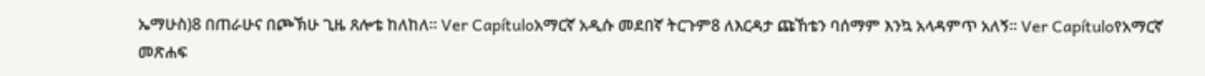ኤማሁስ)8 በጠራሁና በጮኽሁ ጊዜ ጸሎቴ ከለከለ። Ver Capítuloአማርኛ አዲሱ መደበኛ ትርጉም8 ለእርዳታ ጩኸቴን ባሰማም እንኳ አላዳምጥ አለኝ። Ver Capítuloየአማርኛ መጽሐፍ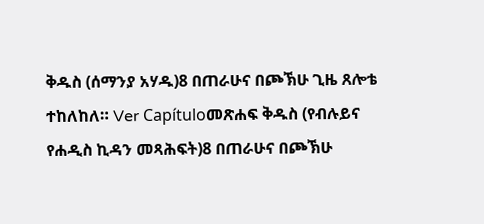ቅዱስ (ሰማንያ አሃዱ)8 በጠራሁና በጮኽሁ ጊዜ ጸሎቴ ተከለከለ። Ver Capítuloመጽሐፍ ቅዱስ (የብሉይና የሐዲስ ኪዳን መጻሕፍት)8 በጠራሁና በጮኽሁ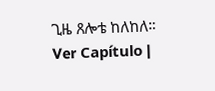ጊዜ ጸሎቴ ከለከለ። Ver Capítulo |